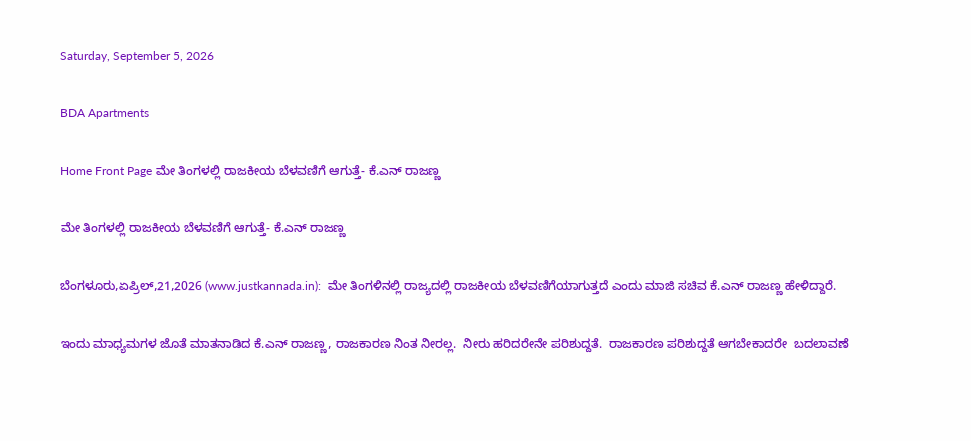Saturday, September 5, 2026

BDA Apartments

Home Front Page ಮೇ ತಿಂಗಳಲ್ಲಿ ರಾಜಕೀಯ ಬೆಳವಣಿಗೆ ಆಗುತ್ತೆ- ಕೆ.ಎನ್ ರಾಜಣ್ಣ

ಮೇ ತಿಂಗಳಲ್ಲಿ ರಾಜಕೀಯ ಬೆಳವಣಿಗೆ ಆಗುತ್ತೆ- ಕೆ.ಎನ್ ರಾಜಣ್ಣ

ಬೆಂಗಳೂರು,ಏಪ್ರಿಲ್,21,2026 (www.justkannada.in):  ಮೇ ತಿಂಗಳಿನಲ್ಲಿ ರಾಜ್ಯದಲ್ಲಿ ರಾಜಕೀಯ ಬೆಳವಣಿಗೆಯಾಗುತ್ತದೆ ಎಂದು ಮಾಜಿ ಸಚಿವ ಕೆ.ಎನ್ ರಾಜಣ್ಣ ಹೇಳಿದ್ದಾರೆ.

ಇಂದು ಮಾಧ್ಯಮಗಳ ಜೊತೆ ಮಾತನಾಡಿದ ಕೆ.ಎನ್ ರಾಜಣ್ಣ, ರಾಜಕಾರಣ ನಿಂತ ನೀರಲ್ಲ.  ನೀರು ಹರಿದರೇನೇ ಪರಿಶುದ್ದತೆ.  ರಾಜಕಾರಣ ಪರಿಶುದ್ದತೆ ಆಗಬೇಕಾದರೇ  ಬದಲಾವಣೆ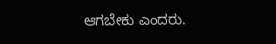ಆಗಬೇಕು ಎಂದರು.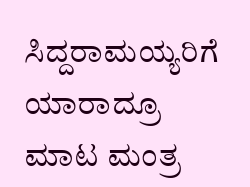ಸಿದ್ದರಾಮಯ್ಯರಿಗೆ ಯಾರಾದ್ರೂ ಮಾಟ ಮಂತ್ರ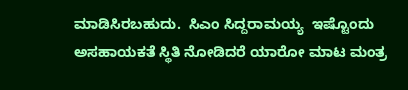ಮಾಡಿಸಿರಬಹುದು.  ಸಿಎಂ ಸಿದ್ದರಾಮಯ್ಯ  ಇಷ್ಟೊಂದು ಅಸಹಾಯಕತೆ ಸ್ಥಿತಿ ನೋಡಿದರೆ ಯಾರೋ ಮಾಟ ಮಂತ್ರ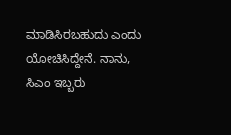ಮಾಡಿಸಿರಬಹುದು ಎಂದು ಯೋಚಿಸಿದ್ದೇನೆ. ನಾನು, ಸಿಎಂ ಇಬ್ಬರು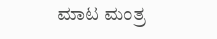ಮಾಟ ಮಂತ್ರ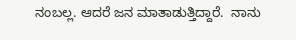ನಂಬಲ್ಲ. ಆದರೆ ಜನ ಮಾತಾಡುತ್ತಿದ್ದಾರೆ.  ನಾನು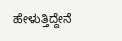ಹೇಳುತ್ತಿದ್ದೇನೆ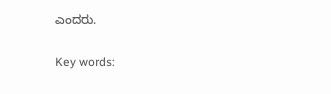ಎಂದರು.

Key words: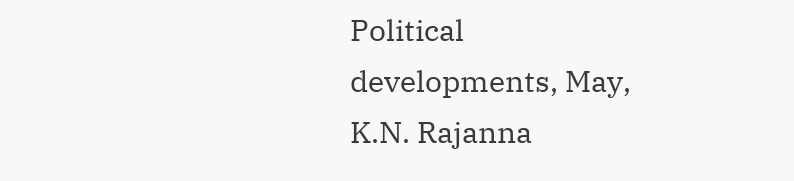Political developments, May, K.N. Rajanna